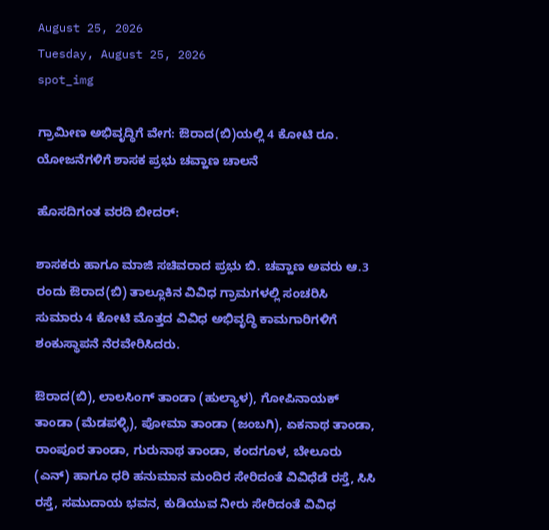August 25, 2026
Tuesday, August 25, 2026
spot_img

ಗ್ರಾಮೀಣ ಅಭಿವೃದ್ಧಿಗೆ ವೇಗ: ಔರಾದ(ಬಿ)ಯಲ್ಲಿ 4 ಕೋಟಿ ರೂ. ಯೋಜನೆಗಳಿಗೆ ಶಾಸಕ ಪ್ರಭು ಚವ್ಹಾಣ ಚಾಲನೆ

ಹೊಸದಿಗಂತ ವರದಿ ಬೀದರ್:

ಶಾಸಕರು ಹಾಗೂ ಮಾಜಿ ಸಚಿವರಾದ ಪ್ರಭು ಬಿ. ಚವ್ಹಾಣ ಅವರು ಆ.3 ರಂದು ಔರಾದ(ಬಿ) ತಾಲ್ಲೂಕಿನ ವಿವಿಧ ಗ್ರಾಮಗಳಲ್ಲಿ ಸಂಚರಿಸಿ ಸುಮಾರು 4 ಕೋಟಿ ಮೊತ್ತದ ವಿವಿಧ ಅಭಿವೃದ್ಧಿ ಕಾಮಗಾರಿಗಳಿಗೆ ಶಂಕುಸ್ಥಾಪನೆ ನೆರವೇರಿಸಿದರು.

ಔರಾದ(ಬಿ), ಲಾಲಸಿಂಗ್ ತಾಂಡಾ (ಹುಲ್ಯಾಳ), ಗೋಪಿನಾಯಕ್ ತಾಂಡಾ (ಮೆಡಪಳ್ಳಿ), ಪೋಮಾ ತಾಂಡಾ (ಜಂಬಗಿ), ಏಕನಾಥ ತಾಂಡಾ, ರಾಂಪೂರ ತಾಂಡಾ, ಗುರುನಾಥ ತಾಂಡಾ, ಕಂದಗೂಳ, ಬೇಲೂರು (ಎನ್) ಹಾಗೂ ಧರಿ ಹನುಮಾನ ಮಂದಿರ ಸೇರಿದಂತೆ ವಿವಿಧೆಡೆ ರಸ್ತೆ, ಸಿಸಿ ರಸ್ತೆ, ಸಮುದಾಯ ಭವನ, ಕುಡಿಯುವ ನೀರು ಸೇರಿದಂತೆ ವಿವಿಧ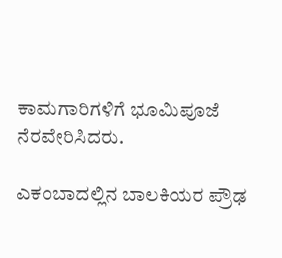ಕಾಮಗಾರಿಗಳಿಗೆ ಭೂಮಿಪೂಜೆ ನೆರವೇರಿಸಿದರು.

ಎಕಂಬಾದಲ್ಲಿನ ಬಾಲಕಿಯರ ಪ್ರೌಢ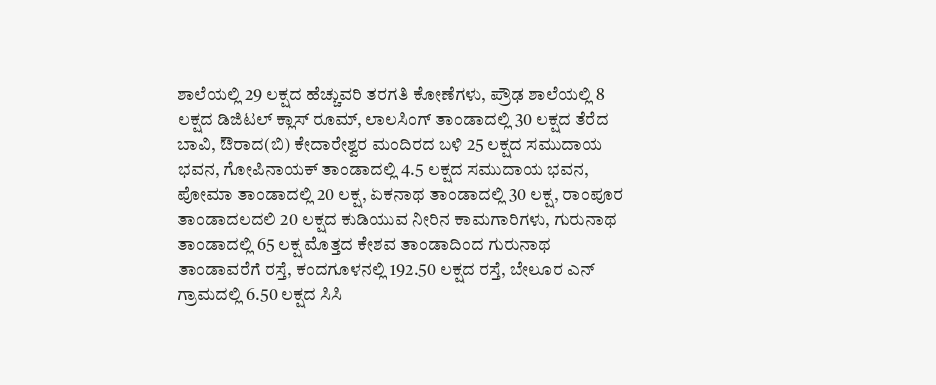ಶಾಲೆಯಲ್ಲಿ 29 ಲಕ್ಷದ ಹೆಚ್ಚುವರಿ ತರಗತಿ ಕೋಣೆಗಳು, ಪ್ರೌಢ ಶಾಲೆಯಲ್ಲಿ 8 ಲಕ್ಷದ ಡಿಜಿಟಲ್ ಕ್ಲಾಸ್ ರೂಮ್, ಲಾಲಸಿಂಗ್ ತಾಂಡಾದಲ್ಲಿ 30 ಲಕ್ಷದ ತೆರೆದ ಬಾವಿ, ಔರಾದ(ಬಿ) ಕೇದಾರೇಶ್ವರ ಮಂದಿರದ ಬಳಿ 25 ಲಕ್ಷದ ಸಮುದಾಯ ಭವನ, ಗೋಪಿನಾಯಕ್ ತಾಂಡಾದಲ್ಲಿ 4.5 ಲಕ್ಷದ ಸಮುದಾಯ ಭವನ, ಪೋಮಾ ತಾಂಡಾದಲ್ಲಿ 20 ಲಕ್ಷ, ಏಕನಾಥ ತಾಂಡಾದಲ್ಲಿ 30 ಲಕ್ಷ, ರಾಂಪೂರ ತಾಂಡಾದಲದಲಿ 20 ಲಕ್ಷದ ಕುಡಿಯುವ ನೀರಿನ ಕಾಮಗಾರಿಗಳು, ಗುರುನಾಥ ತಾಂಡಾದಲ್ಲಿ 65 ಲಕ್ಷ ಮೊತ್ತದ ಕೇಶವ ತಾಂಡಾದಿಂದ ಗುರುನಾಥ ತಾಂಡಾವರೆಗೆ ರಸ್ತೆ, ಕಂದಗೂಳನಲ್ಲಿ 192.50 ಲಕ್ಷದ ರಸ್ತೆ, ಬೇಲೂರ ಎನ್ ಗ್ರಾಮದಲ್ಲಿ 6.50 ಲಕ್ಷದ ಸಿಸಿ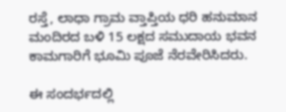ರಸ್ತೆ, ಲಾಧಾ ಗ್ರಾಮ ವ್ತಾಪ್ತಿಯ ಧರಿ ಹನುಮಾನ ಮಂದಿರದ ಬಳಿ 15 ಲಕ್ಷದ ಸಮುದಾಯ ಭವನ ಕಾಮಗಾರಿಗೆ ಭೂಮಿ ಪೂಜೆ ನೆರವೇರಿಸಿದರು.

ಈ ಸಂದರ್ಭದಲ್ಲಿ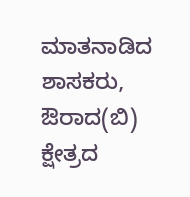ಮಾತನಾಡಿದ ಶಾಸಕರು, ಔರಾದ(ಬಿ) ಕ್ಷೇತ್ರದ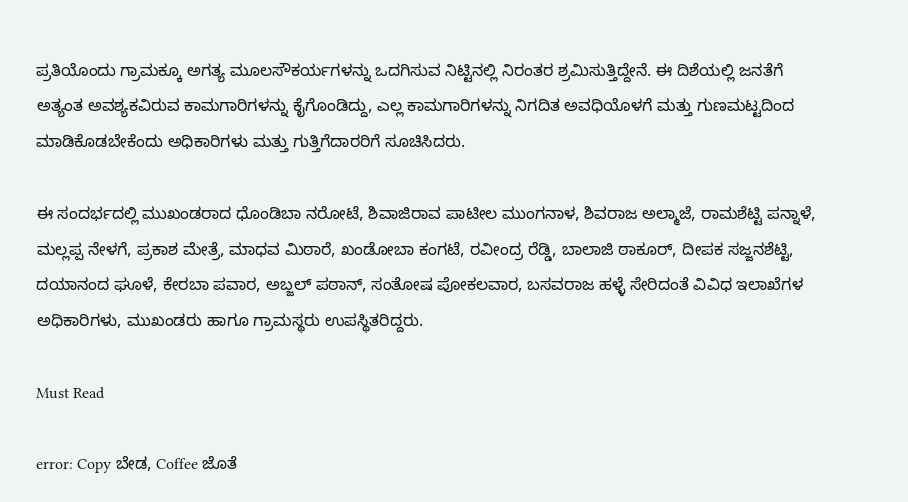ಪ್ರತಿಯೊಂದು ಗ್ರಾಮಕ್ಕೂ ಅಗತ್ಯ ಮೂಲಸೌಕರ್ಯಗಳನ್ನು ಒದಗಿಸುವ ನಿಟ್ಟಿನಲ್ಲಿ ನಿರಂತರ ಶ್ರಮಿಸುತ್ತಿದ್ದೇನೆ. ಈ ದಿಶೆಯಲ್ಲಿ ಜನತೆಗೆ ಅತ್ಯಂತ ಅವಶ್ಯಕವಿರುವ ಕಾಮಗಾರಿಗಳನ್ನು ಕೈಗೊಂಡಿದ್ದು, ಎಲ್ಲ ಕಾಮಗಾರಿಗಳನ್ನು ನಿಗದಿತ ಅವಧಿಯೊಳಗೆ ಮತ್ತು ಗುಣಮಟ್ಟದಿಂದ ಮಾಡಿಕೊಡಬೇಕೆಂದು ಅಧಿಕಾರಿಗಳು ಮತ್ತು ಗುತ್ತಿಗೆದಾರರಿಗೆ ಸೂಚಿಸಿದರು.

ಈ ಸಂದರ್ಭದಲ್ಲಿ ಮುಖಂಡರಾದ ಧೊಂಡಿಬಾ ನರೋಟೆ, ಶಿವಾಜಿರಾವ ಪಾಟೀಲ ಮುಂಗನಾಳ, ಶಿವರಾಜ ಅಲ್ಮಾಜೆ, ರಾಮಶೆಟ್ಟಿ ಪನ್ನಾಳೆ, ಮಲ್ಲಪ್ಪ ನೇಳಗೆ, ಪ್ರಕಾಶ ಮೇತ್ರೆ, ಮಾಧವ ಮಿಠಾರೆ, ಖಂಡೋಬಾ ಕಂಗಟೆ, ರವೀಂದ್ರ ರೆಡ್ಡಿ, ಬಾಲಾಜಿ ಠಾಕೂರ್, ದೀಪಕ ಸಜ್ಜನಶೆಟ್ಟಿ, ದಯಾನಂದ ಘೂಳೆ, ಕೇರಬಾ ಪವಾರ, ಅಬ್ಜಲ್ ಪಠಾನ್, ಸಂತೋಷ ಪೋಕಲವಾರ, ಬಸವರಾಜ ಹಳ್ಳೆ ಸೇರಿದಂತೆ ವಿವಿಧ ಇಲಾಖೆಗಳ ಅಧಿಕಾರಿಗಳು, ಮುಖಂಡರು ಹಾಗೂ ಗ್ರಾಮಸ್ಥರು ಉಪಸ್ಥಿತರಿದ್ದರು.

Must Read

error: Copy ಬೇಡ, Coffee ಜೊತೆ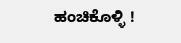ಹಂಚಿಕೊಳ್ಳಿ !